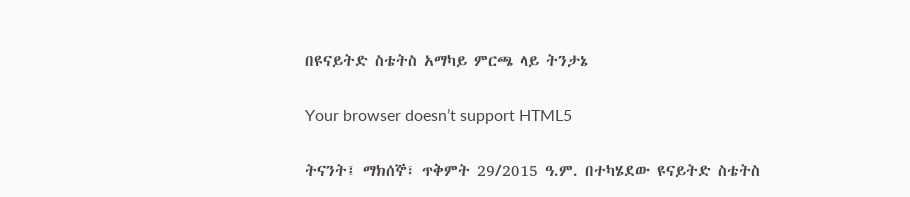በዩናይትድ ስቴትስ አማካይ ምርጫ ላይ ትንታኔ

Your browser doesn’t support HTML5

ትናንት፤ ማክሰኞ፣ ጥቅምት 29/2015 ዓ.ም. በተካሄደው ዩናይትድ ስቴትስ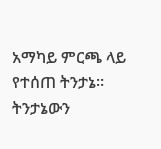አማካይ ምርጫ ላይ የተሰጠ ትንታኔ። ትንታኔውን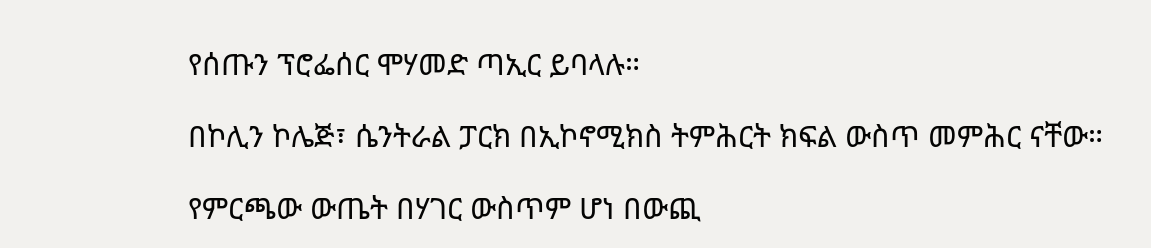የሰጡን ፕሮፌሰር ሞሃመድ ጣኢር ይባላሉ።

በኮሊን ኮሌጅ፣ ሴንትራል ፓርክ በኢኮኖሚክስ ትምሕርት ክፍል ውስጥ መምሕር ናቸው።

የምርጫው ውጤት በሃገር ውስጥም ሆነ በውጪ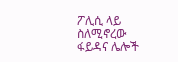ፖሊሲ ላይ ስለሚኖረው ፋይዳና ሌሎች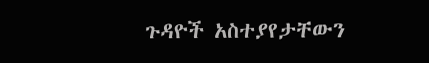ጉዳዮች አስተያየታቸውን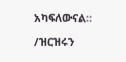አካፍለውናል።

/ዝርዝሩን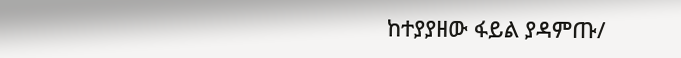ከተያያዘው ፋይል ያዳምጡ/